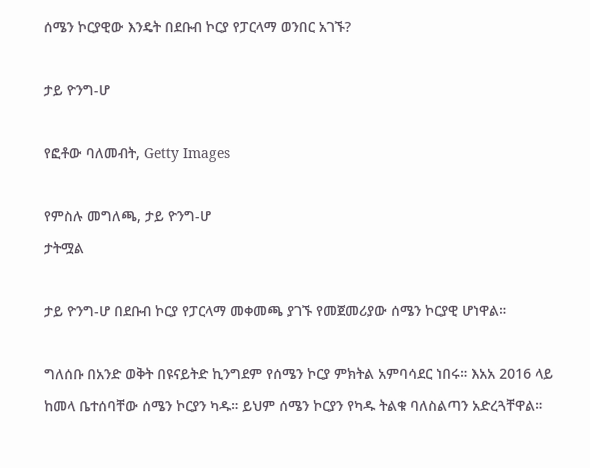ሰሜን ኮርያዊው እንዴት በደቡብ ኮርያ የፓርላማ ወንበር አገኙ?

ታይ ዮንግ-ሆ

የፎቶው ባለመብት, Getty Images

የምስሉ መግለጫ, ታይ ዮንግ-ሆ
ታትሟል

ታይ ዮንግ-ሆ በደቡብ ኮርያ የፓርላማ መቀመጫ ያገኙ የመጀመሪያው ሰሜን ኮርያዊ ሆነዋል።

ግለሰቡ በአንድ ወቅት በዩናይትድ ኪንግደም የሰሜን ኮርያ ምክትል አምባሳደር ነበሩ። እአአ 2016 ላይ ከመላ ቤተሰባቸው ሰሜን ኮርያን ካዱ። ይህም ሰሜን ኮርያን የካዱ ትልቁ ባለስልጣን አድረጓቸዋል።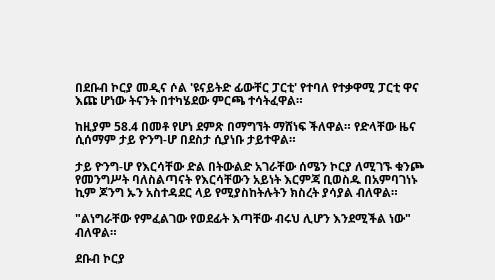በደቡብ ኮርያ መዲና ሶል 'ዩናይትድ ፊውቸር ፓርቲ' የተባለ የተቃዋሚ ፓርቲ ዋና እጩ ሆነው ትናንት በተካሄደው ምርጫ ተሳትፈዋል።

ከዚያም 58.4 በመቶ የሆነ ደምጽ በማግኘት ማሸነፍ ችለዋል። የድላቸው ዜና ሲሰማም ታይ ዮንግ-ሆ በደስታ ሲያነቡ ታይተዋል።

ታይ ዮንግ-ሆ የእርሳቸው ድል በትውልድ አገራቸው ሰሜን ኮርያ ለሚገኙ ቁንጮ የመንግሥት ባለስልጣናት የእርሳቸውን አይነት እርምጃ ቢወስዱ በአምባገነኑ ኪም ጆንግ ኡን አስተዳደር ላይ የሚያስከትሉትን ክስረት ያሳያል ብለዋል።

"ልነግራቸው የምፈልገው የወደፊት እጣቸው ብሩህ ሊሆን እንደሚችል ነው" ብለዋል።

ደቡብ ኮርያ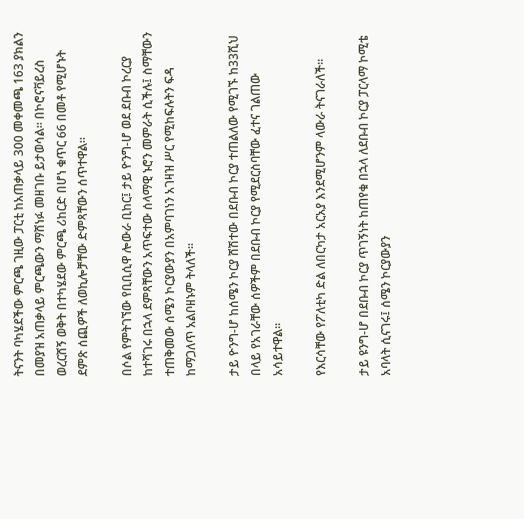ትናንት ባካሄደችው ምርጫ ገዚው ፓርቲ ከአጠቃላይ 300 መቀመጫ 163 ያክልን በመያዝ አጠቃላይ ምርጫውን ማሸነፉ መዘገቡ ይታወሳል። በኮሮናቫይረስ ወረርሸኝ ወቅት በተካሄደው ምርጫ ሪከርድ በሆነ ቁጥር 66 በመቶ የሚሆኑት ደምጽ ሰጪዎች ለወኪሎቻቸው ድምጻቸውን ሰጥተዋል።

በሶል የምትገኘው የቢቢሲዋ ሎውራ ቢከር፤ ታይ ዮንግ-ሆ ወደ ደቡብ ኮረርያ ከተሻገሩ በኋላ ደምጻቸውን አጥፍተው ሰላማዊ ኑሮን መምራት ሲችሉ፤ ስማቸውን ተጠቅመው ሰሜን ኮርያውያን በአምባገነን አገዛዝ ሥር የሚከፍሉትን ፍዳ ከማጋለጥ አልቦዘኑም ትላለች።

ታይ ዮንግ-ሆ ከሰሜን ኮርያ ሸሽተው በደቡብ ኮርያ ተጠልለው የሚገኙ ከ33ሺህ በላይ የአገራቸው ሰዎችም በደቡብ ኮርያ የሚደርስባቸው ፈተና ገልጠው አሳይተዋል።

የእርሳቸው የፖለቲካ ድል ለበርካታ አርአያ እንደሚሆንም ላውራ ትናገራለች።

ታይ ዩንግ-ሆ በደቡብ ኮርያ ጥገኝነት ከጠየቁ በኋላ ለደቡብ ኮርያ ፓርላማ ኮሚቴ አባላት ሲናገሩ፤ ሰሜን ኮርያውያን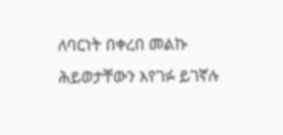ለባርነት በቀረበ መልኩ ሕይወታቸውን እየገፉ ይገኛሉ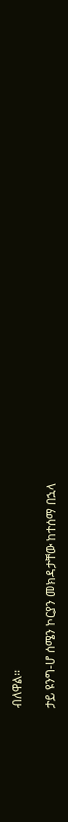ብለዋል።

ታይ ዩንግ-ሆ ሰሜን ኮርያን መክዳታቸው ከተሰማ በኋላ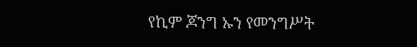የኪም ጆንግ ኡን የመንግሥት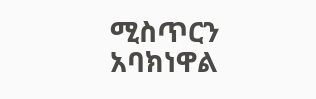ሚስጥርን አባክነዋል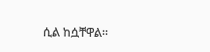ሲል ከሷቸዋል።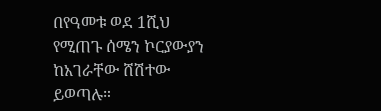በየዓመቱ ወደ 1ሺህ የሚጠጉ ሰሜን ኮርያውያን ከአገራቸው ሸሽተው ይወጣሉ።